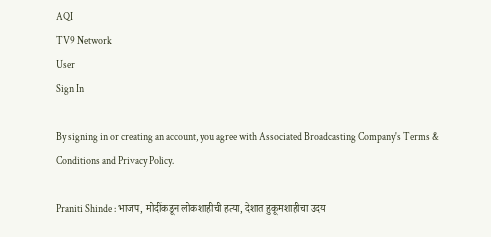AQI
TV9 Network
User
Sign In

By signing in or creating an account, you agree with Associated Broadcasting Company's Terms & Conditions and Privacy Policy.

Praniti Shinde : भाजप, मोदींकडून लोकशाहीची हत्या, देशात हुकूमशाहीचा उदय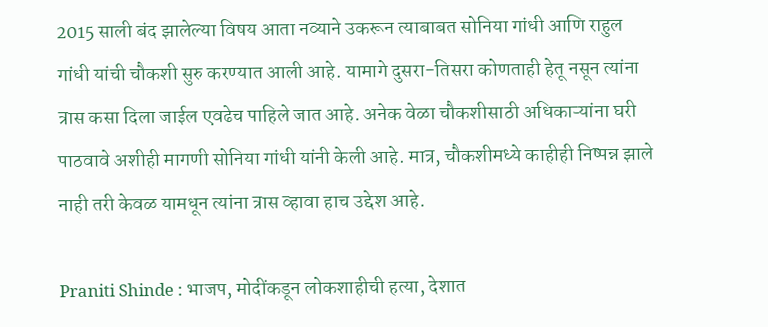2015 साली बंद झालेल्या विषय आता नव्याने उकरून त्याबाबत सोनिया गांधी आणि राहुल गांधी यांची चौकशी सुरु करण्यात आली आहे. यामागे दुसरा-तिसरा कोणताही हेतू नसून त्यांना त्रास कसा दिला जाईल एवढेच पाहिले जात आहे. अनेक वेळा चौकशीसाठी अधिकाऱ्यांना घरी पाठवावे अशीही मागणी सोनिया गांधी यांनी केली आहे. मात्र, चौकशीमध्ये काहीही निष्पन्न झाले नाही तरी केवळ यामधून त्यांना त्रास व्हावा हाच उद्देश आहे.

Praniti Shinde : भाजप, मोदींकडून लोकशाहीची हत्या, देशात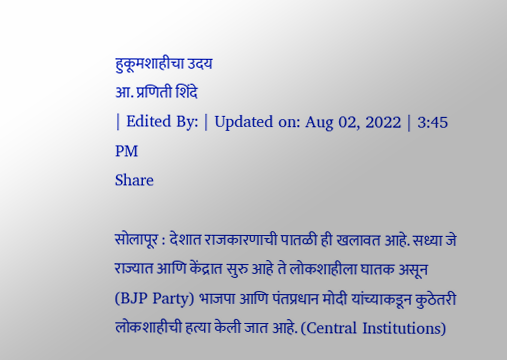हुकूमशाहीचा उदय
आ. प्रणिती शिंदे
| Edited By: | Updated on: Aug 02, 2022 | 3:45 PM
Share

सोलापूर : देशात राजकारणाची पातळी ही खलावत आहे. सध्या जे राज्यात आणि केंद्रात सुरु आहे ते लोकशाहीला घातक असून (BJP Party) भाजपा आणि पंतप्रधान मोदी यांच्याकडून कुठेतरी लोकशाहीची हत्या केली जात आहे. (Central Institutions)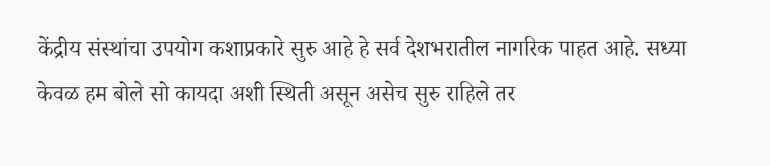केंद्रीय संस्थांचा उपयोग कशाप्रकारे सुरु आहे हे सर्व देशभरातील नागरिक पाहत आहे. सध्या केवळ हम बोले सो कायदा अशी स्थिती असून असेच सुरु राहिले तर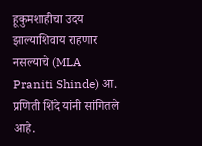हूकुमशाहीचा उदय झाल्याशिवाय राहणार नसल्याचे (MLA Praniti Shinde) आ. प्रणिती शिंदे यांनी सांगितले आहे.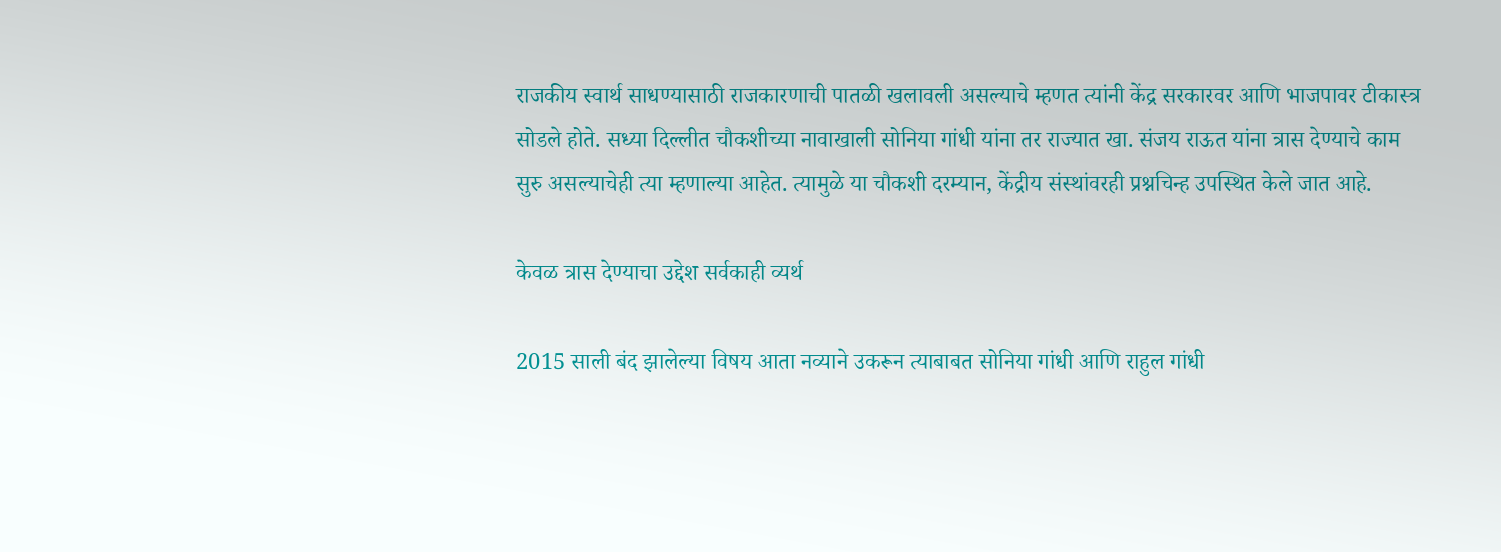राजकीय स्वार्थ साधण्यासाठी राजकारणाची पातळी खलावली असल्याचे म्हणत त्यांनी केंद्र सरकारवर आणि भाजपावर टीकास्त्र सोडले होते. सध्या दिल्लीत चौकशीच्या नावाखाली सोनिया गांधी यांना तर राज्यात खा. संजय राऊत यांना त्रास देण्याचे काम सुरु असल्याचेही त्या म्हणाल्या आहेत. त्यामुळे या चौकशी दरम्यान, केंद्रीय संस्थांवरही प्रश्नचिन्ह उपस्थित केले जात आहे.

केवळ त्रास देण्याचा उद्देश सर्वकाही व्यर्थ

2015 साली बंद झालेल्या विषय आता नव्याने उकरून त्याबाबत सोनिया गांधी आणि राहुल गांधी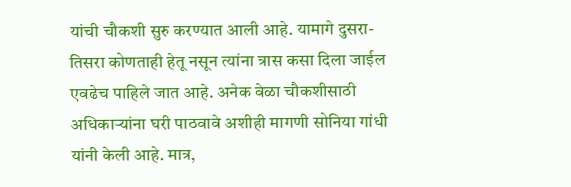यांची चौकशी सुरु करण्यात आली आहे. यामागे दुसरा-तिसरा कोणताही हेतू नसून त्यांना त्रास कसा दिला जाईल एवढेच पाहिले जात आहे. अनेक वेळा चौकशीसाठी अधिकाऱ्यांना घरी पाठवावे अशीही मागणी सोनिया गांधी यांनी केली आहे. मात्र,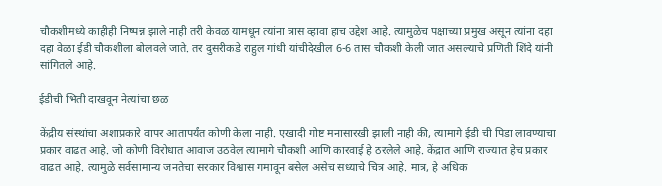चौकशीमध्ये काहीही निष्पन्न झाले नाही तरी केवळ यामधून त्यांना त्रास व्हावा हाच उद्देश आहे. त्यामुळेच पक्षाच्या प्रमुख असून त्यांना दहा दहा वेळा ईडी चौकशीला बोलवले जाते. तर दुसरीकडे राहुल गांधी यांचीदेखील 6-6 तास चौकशी केली जात असल्याचे प्रणिती शिंदे यांनी सांगितले आहे.

ईडीची भिती दाखवून नेत्यांचा छळ

केंद्रीय संस्थांचा अशाप्रकारे वापर आतापर्यंत कोणी केला नाही. एखादी गोष्ट मनासारखी झाली नाही की, त्यामागे ईडी ची पिडा लावण्याचा प्रकार वाढत आहे. जो कोणी विरोधात आवाज उठवेल त्यामागे चौकशी आणि कारवाई हे ठरलेले आहे. केंद्रात आणि राज्यात हेच प्रकार वाढत आहे. त्यामुळे सर्वसामान्य जनतेचा सरकार विश्वास गमावून बसेल असेच सध्याचे चित्र आहे. मात्र, हे अधिक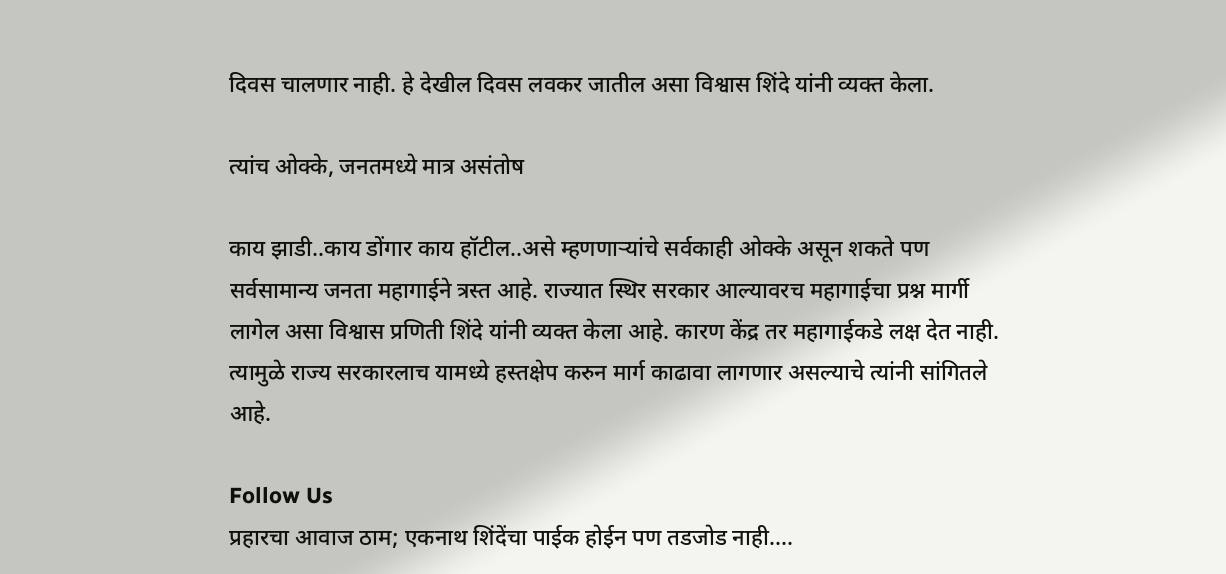दिवस चालणार नाही. हे देखील दिवस लवकर जातील असा विश्वास शिंदे यांनी व्यक्त केला.

त्यांच ओक्के, जनतमध्ये मात्र असंतोष

काय झाडी..काय डोंगार काय हॉटील..असे म्हणणाऱ्यांचे सर्वकाही ओक्के असून शकते पण सर्वसामान्य जनता महागाईने त्रस्त आहे. राज्यात स्थिर सरकार आल्यावरच महागाईचा प्रश्न मार्गी लागेल असा विश्वास प्रणिती शिंदे यांनी व्यक्त केला आहे. कारण केंद्र तर महागाईकडे लक्ष देत नाही. त्यामुळे राज्य सरकारलाच यामध्ये हस्तक्षेप करुन मार्ग काढावा लागणार असल्याचे त्यांनी सांगितले आहे.

Follow Us
प्रहारचा आवाज ठाम; एकनाथ शिंदेंचा पाईक होईन पण तडजोड नाही....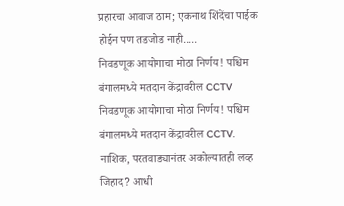प्रहारचा आवाज ठाम; एकनाथ शिंदेंचा पाईक होईन पण तडजोड नाही.....
निवडणूक आयोगाचा मोठा निर्णय! पश्चिम बंगालमध्ये मतदान केंद्रावरील CCTV
निवडणूक आयोगाचा मोठा निर्णय! पश्चिम बंगालमध्ये मतदान केंद्रावरील CCTV.
नाशिक, परतवाड्यानंतर अकोल्यातही लव्ह जिहाद? आधी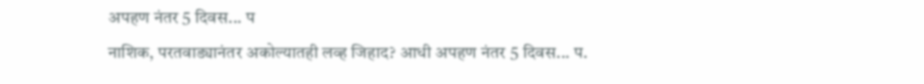अपहण नंतर 5 दिवस... प
नाशिक, परतवाड्यानंतर अकोल्यातही लव्ह जिहाद? आधी अपहण नंतर 5 दिवस... प.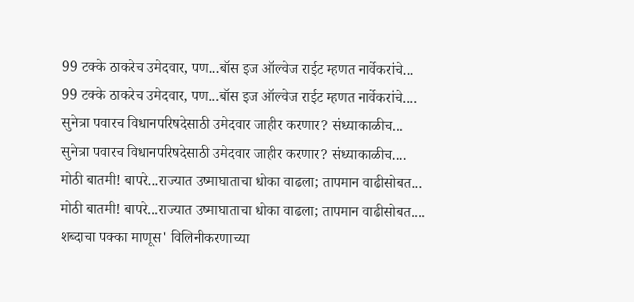99 टक्के ठाकरेच उमेदवार, पण...बॉस इज ऑल्वेज राईट म्हणत नार्वेकरांचे...
99 टक्के ठाकरेच उमेदवार, पण...बॉस इज ऑल्वेज राईट म्हणत नार्वेकरांचे....
सुनेत्रा पवारच विधानपरिषदेसाठी उमेदवार जाहीर करणार? संध्याकाळीच...
सुनेत्रा पवारच विधानपरिषदेसाठी उमेदवार जाहीर करणार? संध्याकाळीच....
मोठी बातमी! बापरे...राज्यात उष्माघाताचा धोका वाढला; तापमान वाढीसोबत...
मोठी बातमी! बापरे...राज्यात उष्माघाताचा धोका वाढला; तापमान वाढीसोबत....
शब्दाचा पक्का माणूस' विलिनीकरणाच्या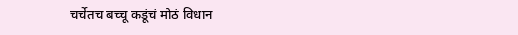चर्चेतच बच्चू कडूंचं मोठं विधान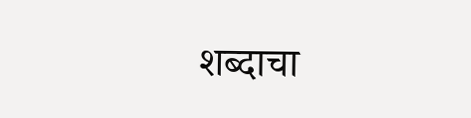शब्दाचा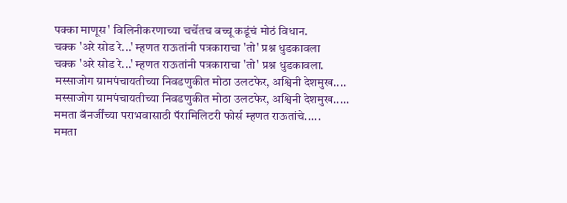पक्का माणूस' विलिनीकरणाच्या चर्चेतच बच्चू कडूंचं मोठं विधान.
चक्क 'अरे सोड रे...' म्हणत राऊतांनी पत्रकाराचा 'तो' प्रश्न धुडकावला
चक्क 'अरे सोड रे...' म्हणत राऊतांनी पत्रकाराचा 'तो' प्रश्न धुडकावला.
मस्साजोग ग्रामपंचायतीच्या निवडणुकीत मोठा उलटफेर, अश्विनी देशमुख....
मस्साजोग ग्रामपंचायतीच्या निवडणुकीत मोठा उलटफेर, अश्विनी देशमुख.....
ममता बॅनर्जींच्या पराभवासाठी पॅरामिलिटरी फोर्स म्हणत राऊतांचे.....
ममता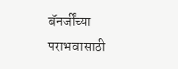बॅनर्जींच्या पराभवासाठी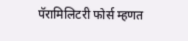पॅरामिलिटरी फोर्स म्हणत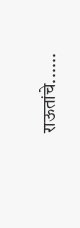राऊतांचे......